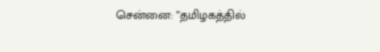சென்னை: ”தமிழகத்தில்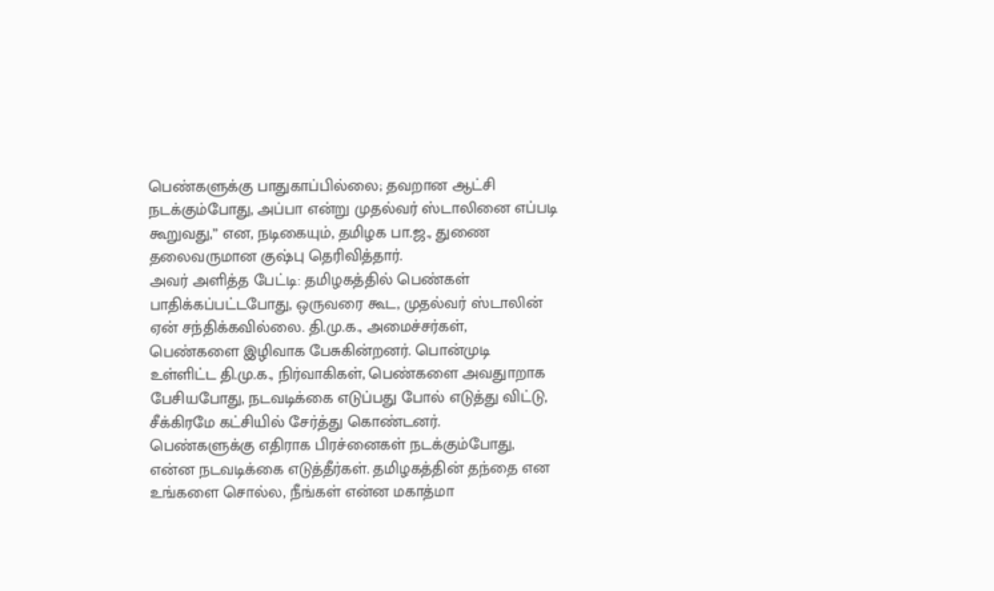பெண்களுக்கு பாதுகாப்பில்லை; தவறான ஆட்சி நடக்கும்போது, அப்பா என்று முதல்வர் ஸ்டாலினை எப்படி கூறுவது,” என, நடிகையும், தமிழக பா.ஜ., துணை தலைவருமான குஷ்பு தெரிவித்தார்.
அவர் அளித்த பேட்டி: தமிழகத்தில் பெண்கள் பாதிக்கப்பட்டபோது, ஒருவரை கூட, முதல்வர் ஸ்டாலின் ஏன் சந்திக்கவில்லை. தி.மு.க., அமைச்சர்கள், பெண்களை இழிவாக பேசுகின்றனர். பொன்முடி உள்ளிட்ட தி.மு.க., நிர்வாகிகள், பெண்களை அவதுாறாக பேசியபோது, நடவடிக்கை எடுப்பது போல் எடுத்து விட்டு, சீக்கிரமே கட்சியில் சேர்த்து கொண்டனர்.
பெண்களுக்கு எதிராக பிரச்னைகள் நடக்கும்போது, என்ன நடவடிக்கை எடுத்தீர்கள். தமிழகத்தின் தந்தை என உங்களை சொல்ல, நீங்கள் என்ன மகாத்மா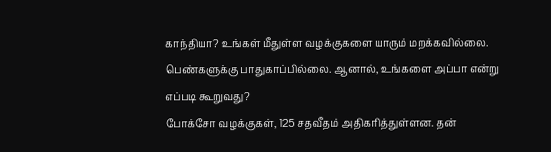காந்தியா? உங்கள் மீதுள்ள வழக்குகளை யாரும் மறக்கவில்லை. பெண்களுக்கு பாதுகாப்பில்லை. ஆனால், உங்களை அப்பா என்று எப்படி கூறுவது?
போக்சோ வழக்குகள், 125 சதவீதம் அதிகரித்துள்ளன. தன்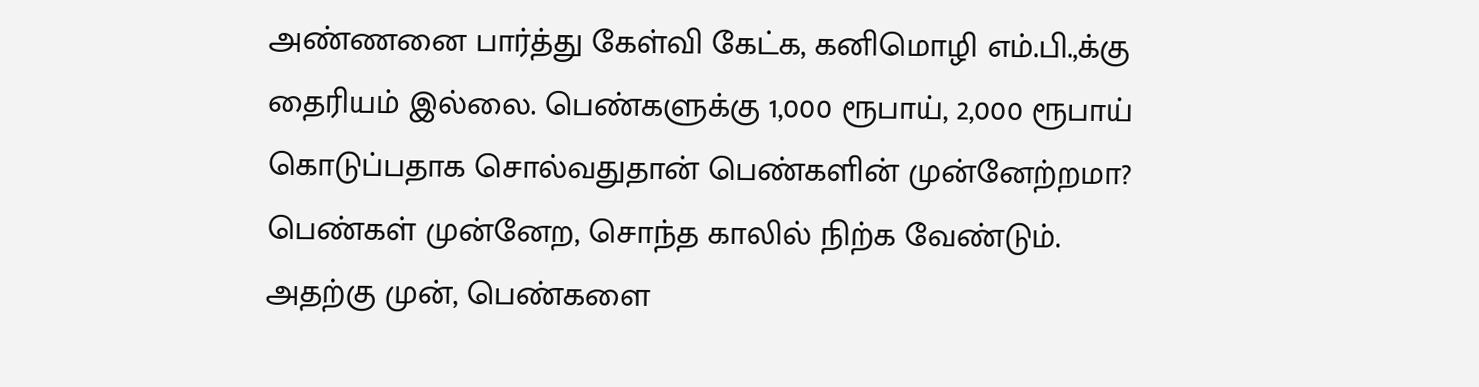அண்ணனை பார்த்து கேள்வி கேட்க, கனிமொழி எம்.பி.,க்கு தைரியம் இல்லை. பெண்களுக்கு 1,000 ரூபாய், 2,000 ரூபாய் கொடுப்பதாக சொல்வதுதான் பெண்களின் முன்னேற்றமா? பெண்கள் முன்னேற, சொந்த காலில் நிற்க வேண்டும்.
அதற்கு முன், பெண்களை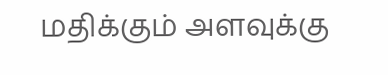மதிக்கும் அளவுக்கு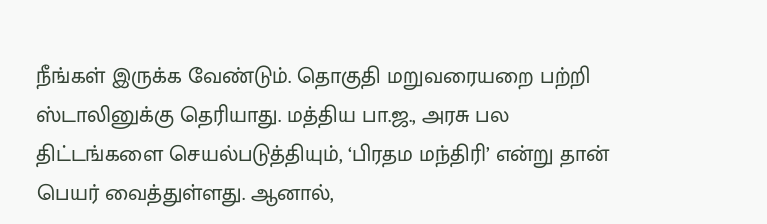நீங்கள் இருக்க வேண்டும். தொகுதி மறுவரையறை பற்றி ஸ்டாலினுக்கு தெரியாது. மத்திய பா.ஜ., அரசு பல திட்டங்களை செயல்படுத்தியும், ‘பிரதம மந்திரி’ என்று தான் பெயர் வைத்துள்ளது. ஆனால்,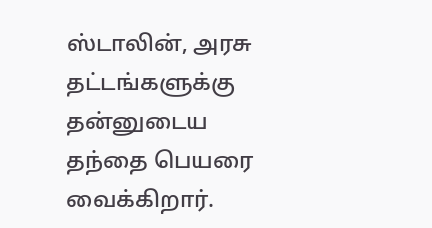ஸ்டாலின், அரசு தட்டங்களுக்கு தன்னுடைய தந்தை பெயரை வைக்கிறார்.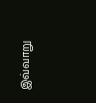இவ்வாறு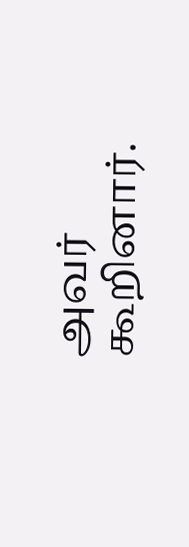அவர் கூறினார்.